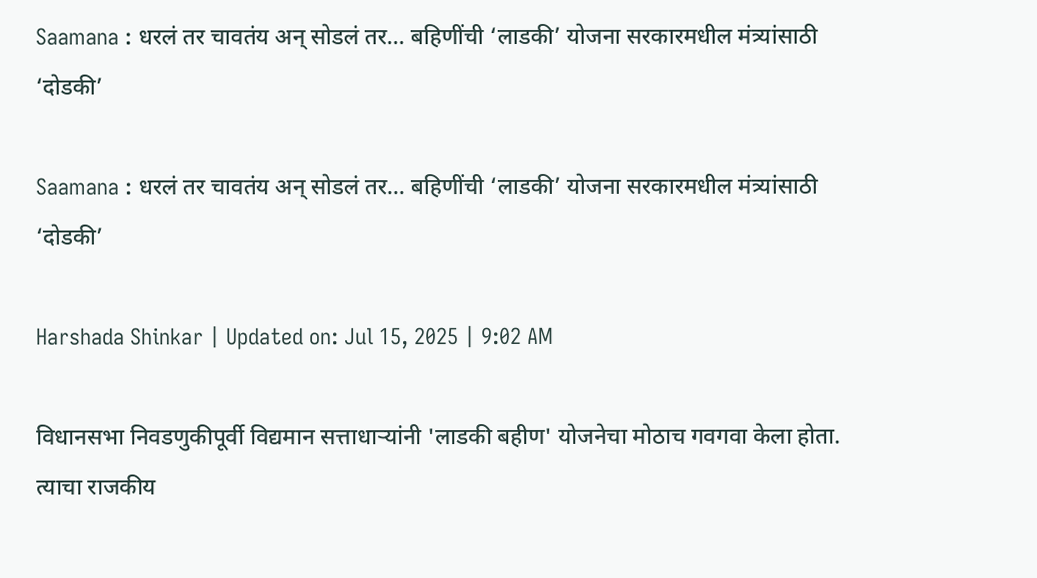Saamana : धरलं तर चावतंय अन् सोडलं तर… बहिणींची ‘लाडकी’ योजना सरकारमधील मंत्र्यांसाठी ‘दोडकी’

Saamana : धरलं तर चावतंय अन् सोडलं तर… बहिणींची ‘लाडकी’ योजना सरकारमधील मंत्र्यांसाठी ‘दोडकी’

Harshada Shinkar | Updated on: Jul 15, 2025 | 9:02 AM

विधानसभा निवडणुकीपूर्वी विद्यमान सत्ताधाऱ्यांनी 'लाडकी बहीण' योजनेचा मोठाच गवगवा केला होता. त्याचा राजकीय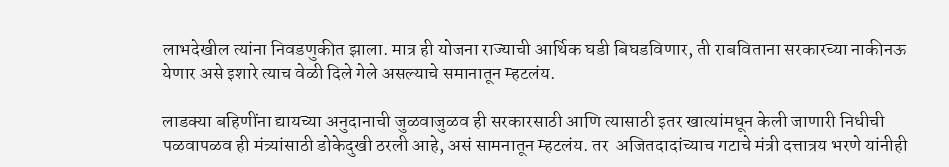लाभदेखील त्यांना निवडणुकीत झाला. मात्र ही योजना राज्याची आर्थिक घडी बिघडविणार, ती राबविताना सरकारच्या नाकीनऊ येणार असे इशारे त्याच वेळी दिले गेले असल्याचे समानातून म्हटलंय.

लाडक्या बहिणींना द्यायच्या अनुदानाची जुळवाजुळव ही सरकारसाठी आणि त्यासाठी इतर खात्यांमधून केली जाणारी निधीची पळवापळव ही मंत्र्यांसाठी डोकेदुखी ठरली आहे, असं सामनातून म्हटलंय. तर  अजितदादांच्याच गटाचे मंत्री दत्तात्रय भरणे यांनीही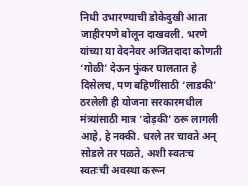निधी उभारण्याची डोकेदुखी आता जाहीरपणे बोलून दाखवली. भरणे यांच्या या वेदनेवर अजितदादा कोणती ‘गोळी’ देऊन फुंकर घालतात हे दिसेलच, पण बहिणींसाठी ‘लाडकी’ ठरलेली ही योजना सरकारमधील मंत्र्यांसाठी मात्र ‘दोड़की’ ठरू लागली आहे, हे नक्की. धरले तर चावते अन् सोडले तर पळते, अशी स्वतःच स्वतःची अवस्था करून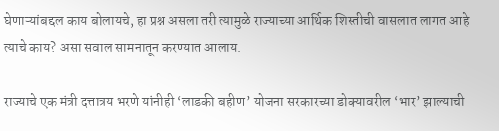घेणाऱ्यांबद्दल काय बोलायचे, हा प्रश्न असला तरी त्यामुळे राज्याच्या आर्थिक शिस्तीची वासलात लागत आहे त्याचे काय? असा सवाल सामनातून करण्यात आलाय.

राज्याचे एक मंत्री दत्तात्रय भरणे यांनीही ‘लाडकी बहीण’ योजना सरकारच्या डोक्यावरील ‘भार’ झाल्याची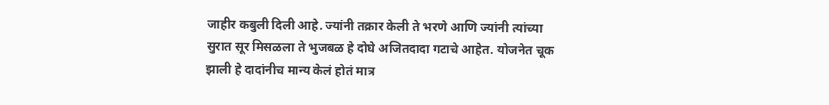जाहीर कबुली दिली आहे. ज्यांनी तक्रार केली ते भरणे आणि ज्यांनी त्यांच्या सुरात सूर मिसळला ते भुजबळ हे दोघे अजितदादा गटाचे आहेत. योजनेत चूक झाली हे दादांनीच मान्य केलं होतं मात्र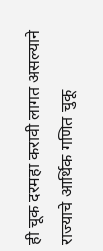ही चूक दरमहा करावी लागत असल्याने राज्याचे आर्थिक गणित चुकू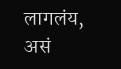लागलंय, असं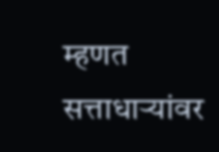म्हणत सत्ताधाऱ्यांवर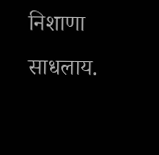निशाणा साधलाय.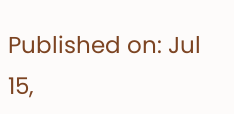Published on: Jul 15,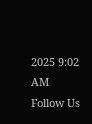2025 9:02 AM
Follow Us